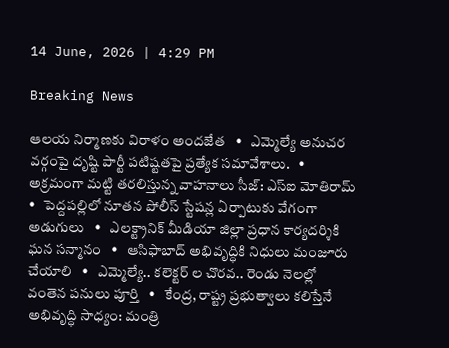14 June, 2026 | 4:29 PM

Breaking News

ఆలయ నిర్మాణకు విరాళం అందజేత   •   ఎమ్మెల్యే అనుచర వర్గంపై దృష్టి పార్టీ పటిష్టతపై ప్రత్యేక సమావేశాలు.   •   అక్రమంగా మట్టి తరలిస్తున్న వాహనాలు సీజ్: ఎస్ఐ మోతిరామ్   •   పెద్దపల్లిలో నూతన పోలీస్ స్టేషన్ల ఏర్పాటుకు వేగంగా అడుగులు   •   ఎలక్ట్రానిక్ మీడియా జిల్లా ప్రధాన కార్యదర్శికి ఘన సన్మానం   •   ఆసిఫాబాద్ అభివృద్ధికి నిధులు మంజూరు చేయాలి   •   ఎమ్మెల్యే.. కలెక్టర్ ల చొరవ.. రెండు నెలల్లో వంతెన పనులు పూర్తి   •   కేంద్ర, రాష్ట్ర ప్రభుత్వాలు కలిస్తేనే అభివృద్ధి సాధ్యం: మంత్రి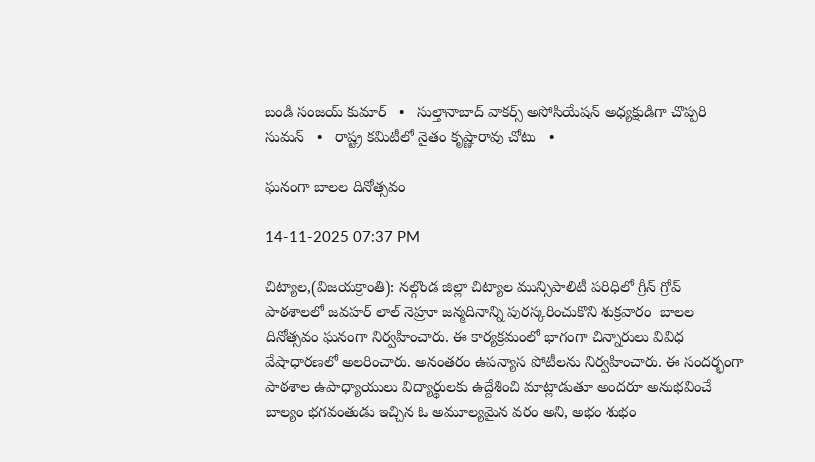బండి సంజయ్ కుమార్   •   సుల్తానాబాద్ వాకర్స్ అసోసియేషన్ అధ్యక్షుడిగా చొప్పరి సుమన్   •   రాష్ట్ర కమిటీలో నైతం కృష్ణారావు చోటు   •

ఘనంగా బాలల దినోత్సవం

14-11-2025 07:37 PM

చిట్యాల,(విజయక్రాంతి): నల్గొండ జిల్లా చిట్యాల మున్సిపాలిటీ పరిధిలో గ్రీన్ గ్రోవ్  పాఠశాలలో జవహర్ లాల్ నెహ్రూ జన్మదినాన్ని పురస్కరించుకొని శుక్రవారం  బాలల దినోత్సవం ఘనంగా నిర్వహించారు. ఈ కార్యక్రమంలో భాగంగా చిన్నారులు వివిధ వేషాధారణలో అలరించారు. అనంతరం ఉపన్యాస పోటీలను నిర్వహించారు. ఈ సందర్భంగా పాఠశాల ఉపాధ్యాయులు విద్యార్థులకు ఉద్దేశించి మాట్లాడుతూ అందరూ అనుభవించే బాల్యం భగవంతుడు ఇచ్చిన ఓ అమూల్యమైన వరం అని, అభం శుభం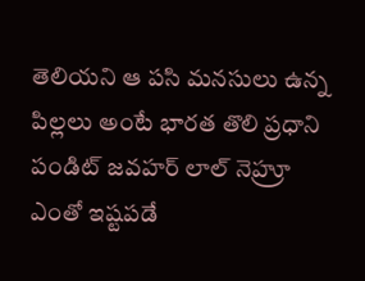తెలియని ఆ పసి మనసులు ఉన్న పిల్లలు అంటే భారత తొలి ప్రధాని పండిట్ జవహర్ లాల్ నెహ్రూ ఎంతో ఇష్టపడే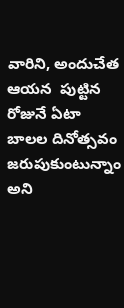వారిని, అందుచేత ఆయన  పుట్టిన రోజునే ఏటా బాలల దినోత్సవం జరుపుకుంటున్నాం అని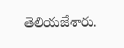తెలియజేశారు.